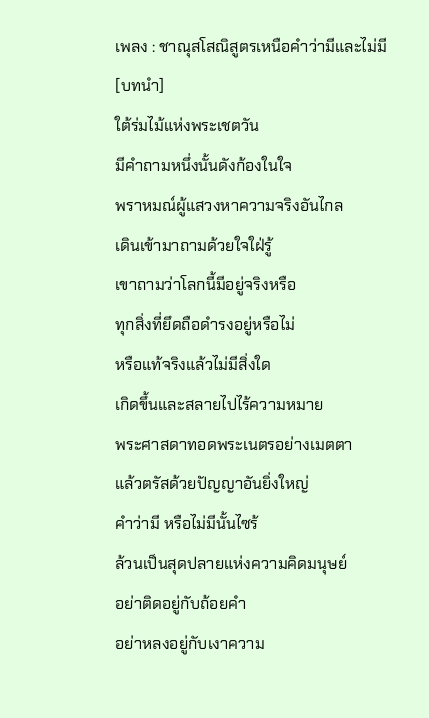เพลง : ชาณุสโสณิสูตรเหนือคำว่ามีและไม่มี
[บทนำ]
ใต้ร่มไม้แห่งพระเชตวัน
มีคำถามหนึ่งนั้นดังก้องในใจ
พราหมณ์ผู้แสวงหาความจริงอันไกล
เดินเข้ามาถามด้วยใจใฝ่รู้
เขาถามว่าโลกนี้มีอยู่จริงหรือ
ทุกสิ่งที่ยึดถือดำรงอยู่หรือไม่
หรือแท้จริงแล้วไม่มีสิ่งใด
เกิดขึ้นและสลายไปไร้ความหมาย
พระศาสดาทอดพระเนตรอย่างเมตตา
แล้วตรัสด้วยปัญญาอันยิ่งใหญ่
คำว่ามี หรือไม่มีนั้นไซร้
ล้วนเป็นสุดปลายแห่งความคิดมนุษย์
อย่าติดอยู่กับถ้อยคำ
อย่าหลงอยู่กับเงาความ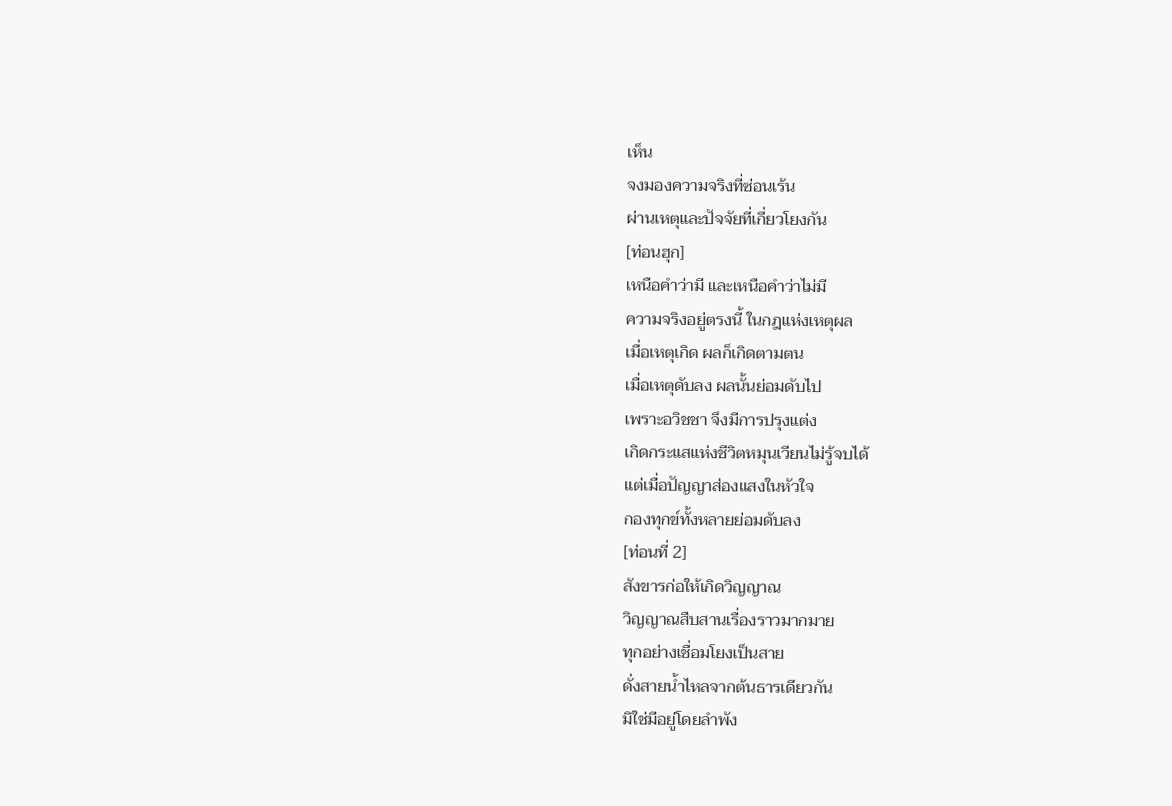เห็น
จงมองความจริงที่ซ่อนเร้น
ผ่านเหตุและปัจจัยที่เกี่ยวโยงกัน
[ท่อนฮุก]
เหนือคำว่ามี และเหนือคำว่าไม่มี
ความจริงอยู่ตรงนี้ ในกฎแห่งเหตุผล
เมื่อเหตุเกิด ผลก็เกิดตามตน
เมื่อเหตุดับลง ผลนั้นย่อมดับไป
เพราะอวิชชา จึงมีการปรุงแต่ง
เกิดกระแสแห่งชีวิตหมุนเวียนไม่รู้จบได้
แต่เมื่อปัญญาส่องแสงในหัวใจ
กองทุกข์ทั้งหลายย่อมดับลง
[ท่อนที่ 2]
สังขารก่อให้เกิดวิญญาณ
วิญญาณสืบสานเรื่องราวมากมาย
ทุกอย่างเชื่อมโยงเป็นสาย
ดั่งสายน้ำไหลจากต้นธารเดียวกัน
มิใช่มีอยู่โดยลำพัง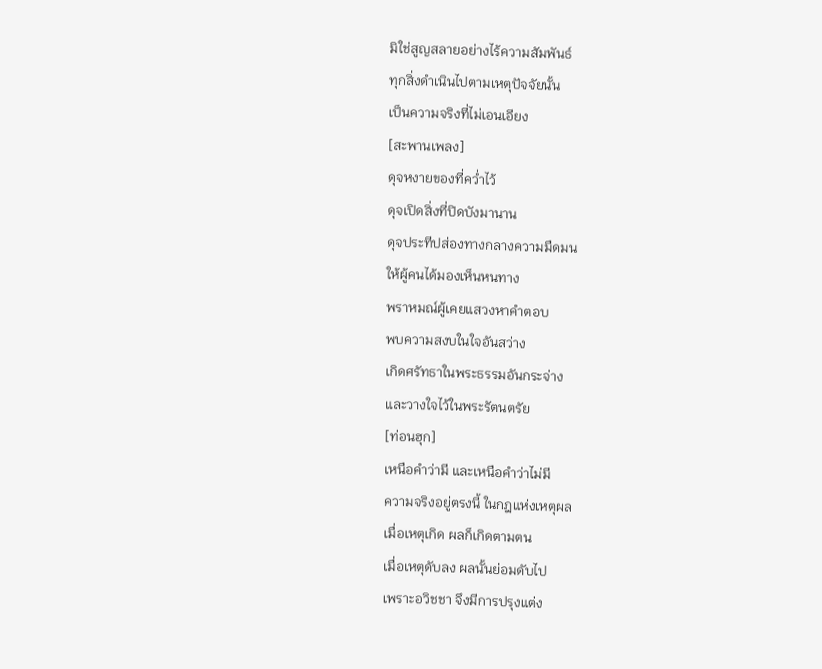มิใช่สูญสลายอย่างไร้ความสัมพันธ์
ทุกสิ่งดำเนินไปตามเหตุปัจจัยนั้น
เป็นความจริงที่ไม่เอนเอียง
[สะพานเพลง]
ดุจหงายของที่คว่ำไว้
ดุจเปิดสิ่งที่ปิดบังมานาน
ดุจประทีปส่องทางกลางความมืดมน
ให้ผู้คนได้มองเห็นหนทาง
พราหมณ์ผู้เคยแสวงหาคำตอบ
พบความสงบในใจอันสว่าง
เกิดศรัทธาในพระธรรมอันกระจ่าง
และวางใจไว้ในพระรัตนตรัย
[ท่อนฮุก]
เหนือคำว่ามี และเหนือคำว่าไม่มี
ความจริงอยู่ตรงนี้ ในกฎแห่งเหตุผล
เมื่อเหตุเกิด ผลก็เกิดตามตน
เมื่อเหตุดับลง ผลนั้นย่อมดับไป
เพราะอวิชชา จึงมีการปรุงแต่ง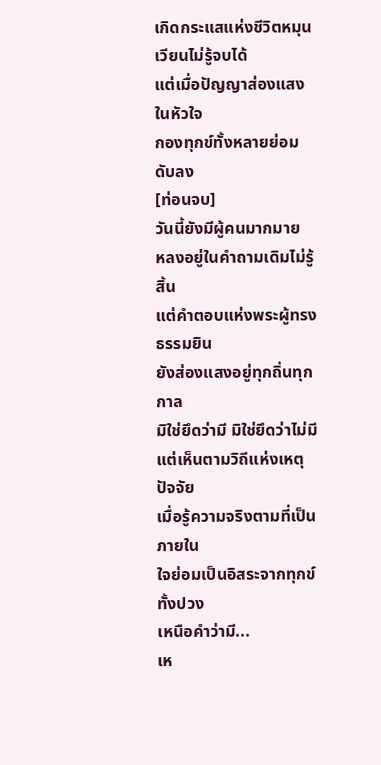เกิดกระแสแห่งชีวิตหมุนเวียนไม่รู้จบได้
แต่เมื่อปัญญาส่องแสงในหัวใจ
กองทุกข์ทั้งหลายย่อมดับลง
[ท่อนจบ]
วันนี้ยังมีผู้คนมากมาย
หลงอยู่ในคำถามเดิมไม่รู้สิ้น
แต่คำตอบแห่งพระผู้ทรงธรรมยิน
ยังส่องแสงอยู่ทุกถิ่นทุกกาล
มิใช่ยึดว่ามี มิใช่ยึดว่าไม่มี
แต่เห็นตามวิถีแห่งเหตุปัจจัย
เมื่อรู้ความจริงตามที่เป็นภายใน
ใจย่อมเป็นอิสระจากทุกข์ทั้งปวง
เหนือคำว่ามี...
เห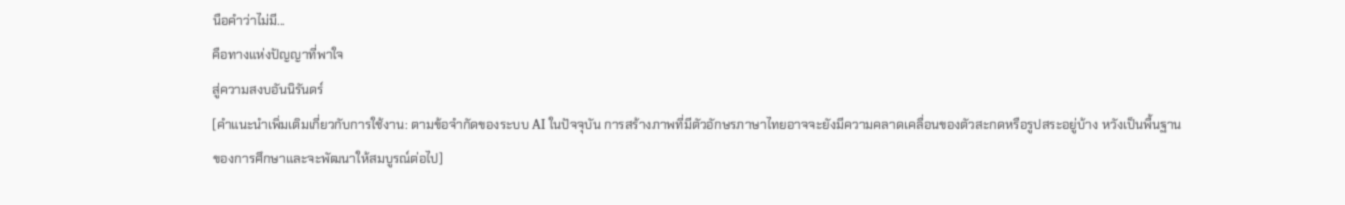นือคำว่าไม่มี...
คือทางแห่งปัญญาที่พาใจ
สู่ความสงบอันนิรันดร์
[คำแนะนำเพิ่มเติมเกี่ยวกับการใช้งาน: ตามข้อจำกัดของระบบ AI ในปัจจุบัน การสร้างภาพที่มีตัวอักษรภาษาไทยอาจจะยังมีความคลาดเคลื่อนของตัวสะกดหรือรูปสระอยู่บ้าง หวังเป็นพื้นฐานของการศึกษาและจะพัฒนาให้สมบูรณ์ต่อไป]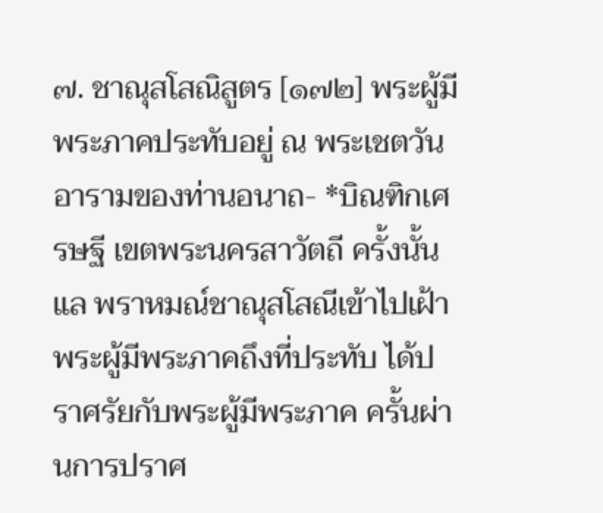๗. ชาณุสโสณิสูตร [๑๗๒] พระผู้มีพระภาคประทับอยู่ ณ พระเชตวัน อารามของท่านอนาถ- *บิณฑิกเศรษฐี เขตพระนครสาวัตถี ครั้งนั้นแล พราหมณ์ชาณุสโสณีเข้าไปเฝ้า พระผู้มีพระภาคถึงที่ประทับ ได้ปราศรัยกับพระผู้มีพระภาค ครั้นผ่านการปราศ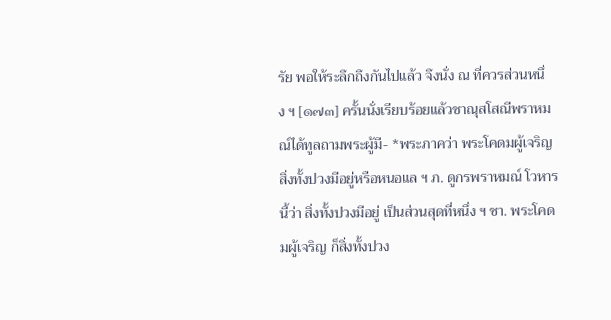รัย พอให้ระลึกถึงกันไปแล้ว จึงนั่ง ณ ที่ควรส่วนหนึ่ง ฯ [๑๗๓] ครั้นนั่งเรียบร้อยแล้วชาณุสโสณีพราหมณ์ได้ทูลถามพระผู้มี- *พระภาคว่า พระโคดมผู้เจริญ สิ่งทั้งปวงมีอยู่หรือหนอแล ฯ ภ. ดูกรพราหมณ์ โวหารนี้ว่า สิ่งทั้งปวงมีอยู่ เป็นส่วนสุดที่หนึ่ง ฯ ชา. พระโคดมผู้เจริญ ก็สิ่งทั้งปวง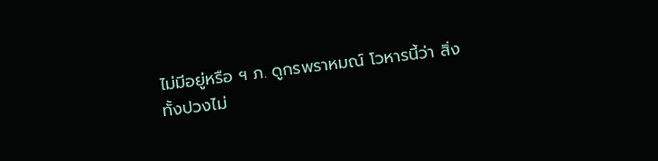ไม่มีอยู่หรือ ฯ ภ. ดูกรพราหมณ์ โวหารนี้ว่า สิ่งทั้งปวงไม่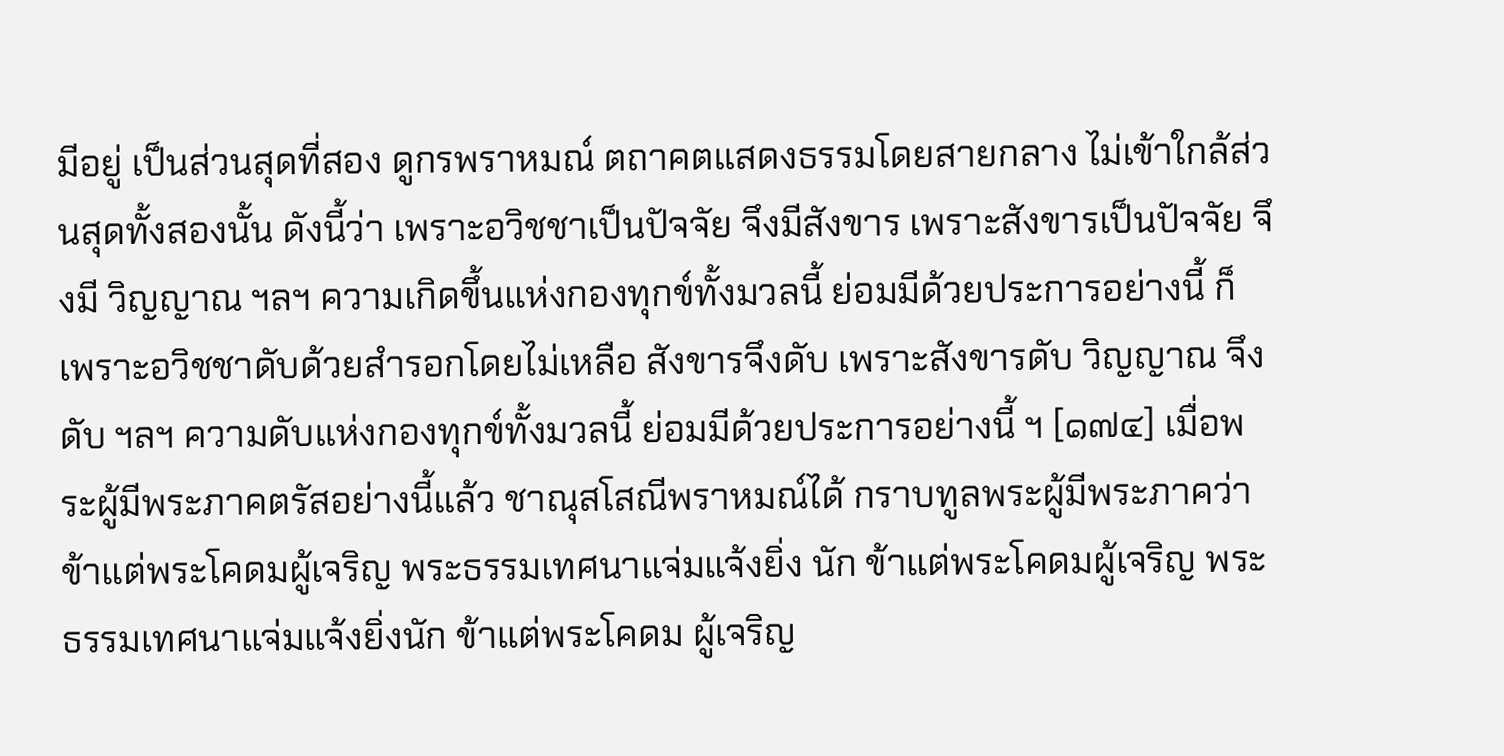มีอยู่ เป็นส่วนสุดที่สอง ดูกรพราหมณ์ ตถาคตแสดงธรรมโดยสายกลาง ไม่เข้าใกล้ส่วนสุดทั้งสองนั้น ดังนี้ว่า เพราะอวิชชาเป็นปัจจัย จึงมีสังขาร เพราะสังขารเป็นปัจจัย จึงมี วิญญาณ ฯลฯ ความเกิดขึ้นแห่งกองทุกข์ทั้งมวลนี้ ย่อมมีด้วยประการอย่างนี้ ก็ เพราะอวิชชาดับด้วยสำรอกโดยไม่เหลือ สังขารจึงดับ เพราะสังขารดับ วิญญาณ จึงดับ ฯลฯ ความดับแห่งกองทุกข์ทั้งมวลนี้ ย่อมมีด้วยประการอย่างนี้ ฯ [๑๗๔] เมื่อพระผู้มีพระภาคตรัสอย่างนี้แล้ว ชาณุสโสณีพราหมณ์ได้ กราบทูลพระผู้มีพระภาคว่า ข้าแต่พระโคดมผู้เจริญ พระธรรมเทศนาแจ่มแจ้งยิ่ง นัก ข้าแต่พระโคดมผู้เจริญ พระธรรมเทศนาแจ่มแจ้งยิ่งนัก ข้าแต่พระโคดม ผู้เจริญ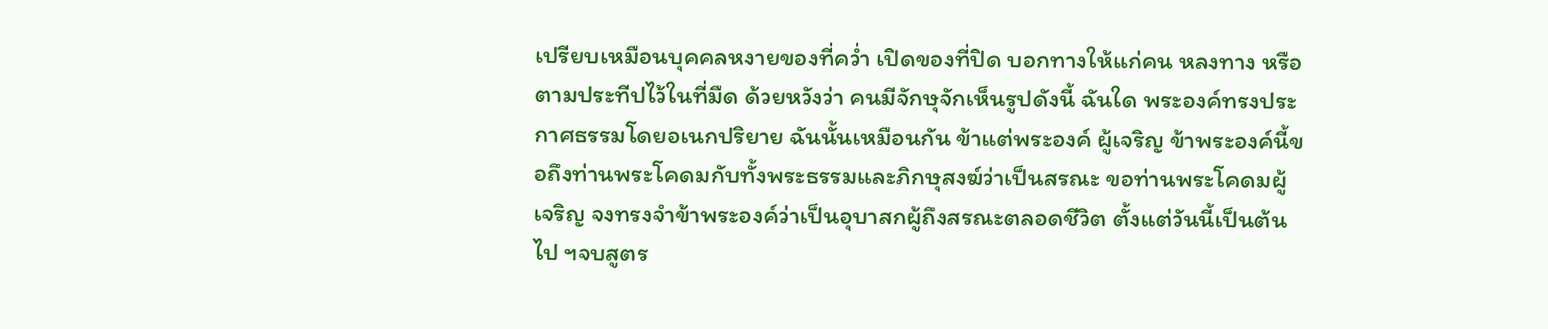เปรียบเหมือนบุคคลหงายของที่คว่ำ เปิดของที่ปิด บอกทางให้แก่คน หลงทาง หรือตามประทีปไว้ในที่มืด ด้วยหวังว่า คนมีจักษุจักเห็นรูปดังนี้ ฉันใด พระองค์ทรงประกาศธรรมโดยอเนกปริยาย ฉันนั้นเหมือนกัน ข้าแต่พระองค์ ผู้เจริญ ข้าพระองค์นี้ขอถึงท่านพระโคดมกับทั้งพระธรรมและภิกษุสงฆ์ว่าเป็นสรณะ ขอท่านพระโคดมผู้เจริญ จงทรงจำข้าพระองค์ว่าเป็นอุบาสกผู้ถึงสรณะตลอดชีวิต ตั้งแต่วันนี้เป็นต้นไป ฯจบสูตร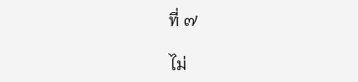ที่ ๗

ไม่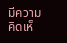มีความคิดเห็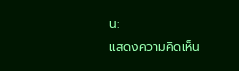น:
แสดงความคิดเห็น